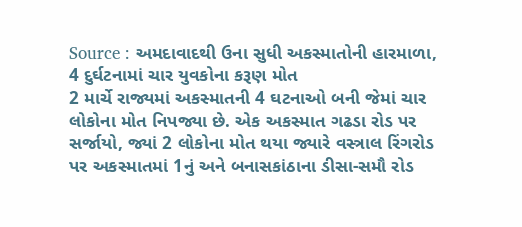Source : અમદાવાદથી ઉના સુધી અકસ્માતોની હારમાળા, 4 દુર્ઘટનામાં ચાર યુવકોના કરૂણ મોત
2 માર્ચે રાજ્યમાં અકસ્માતની 4 ઘટનાઓ બની જેમાં ચાર લોકોના મોત નિપજ્યા છે. એક અકસ્માત ગઢડા રોડ પર સર્જાયો, જ્યાં 2 લોકોના મોત થયા જ્યારે વસ્ત્રાલ રિંગરોડ પર અકસ્માતમાં 1નું અને બનાસકાંઠાના ડીસા-સમૌ રોડ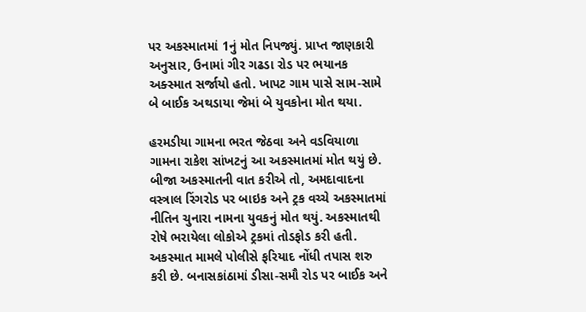પર અકસ્માતમાં 1નું મોત નિપજ્યું. પ્રાપ્ત જાણકારી અનુસાર, ઉનામાં ગીર ગઢડા રોડ પર ભયાનક અક્સ્માત સર્જાયો હતો. ખાપટ ગામ પાસે સામ-સામે બે બાઈક અથડાયા જેમાં બે યુવકોના મોત થયા.

હરમડીયા ગામના ભરત જેઠવા અને વડવિયાળા ગામના રાકેશ સાંખટનું આ અકસ્માતમાં મોત થયું છે. બીજા અકસ્માતની વાત કરીએ તો, અમદાવાદના વસ્ત્રાલ રિંગરોડ પર બાઇક અને ટ્રક વચ્ચે અકસ્માતમાં નીતિન ચુનારા નામના યુવકનું મોત થયું. અકસ્માતથી રોષે ભરાયેલા લોકોએ ટ્રકમાં તોડફોડ કરી હતી. અકસ્માત મામલે પોલીસે ફરિયાદ નોંધી તપાસ શરુ કરી છે. બનાસકાંઠામાં ડીસા-સમૌ રોડ પર બાઈક અને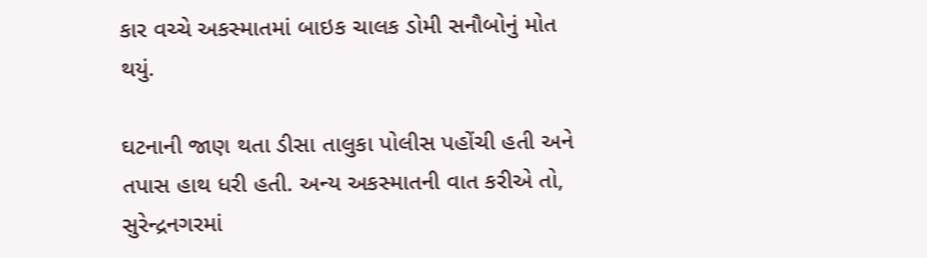કાર વચ્ચે અકસ્માતમાં બાઇક ચાલક ડોમી સનૌબોનું મોત થયું.

ઘટનાની જાણ થતા ડીસા તાલુકા પોલીસ પહોંચી હતી અને તપાસ હાથ ધરી હતી. અન્ય અકસ્માતની વાત કરીએ તો, સુરેન્દ્રનગરમાં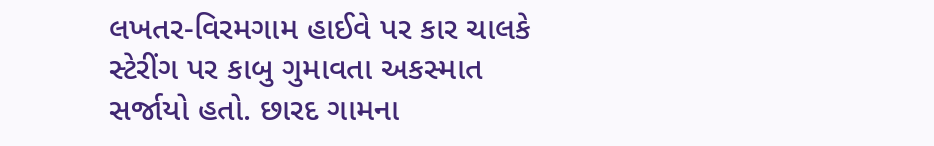લખતર-વિરમગામ હાઈવે પર કાર ચાલકે સ્ટેરીંગ પર કાબુ ગુમાવતા અકસ્માત સર્જાયો હતો. છારદ ગામના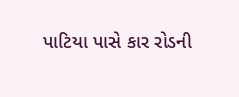પાટિયા પાસે કાર રોડની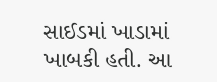સાઈડમાં ખાડામાં ખાબકી હતી. આ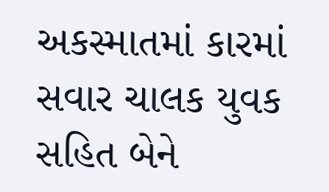અકસ્માતમાં કારમાં સવાર ચાલક યુવક સહિત બેને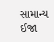સામાન્ય ઈજા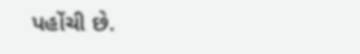પહોંચી છે.